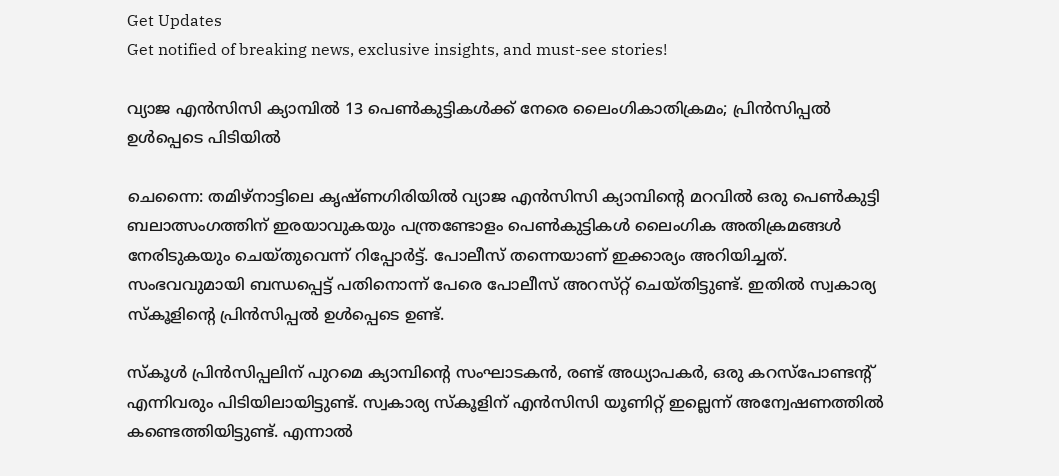Get Updates
Get notified of breaking news, exclusive insights, and must-see stories!

വ്യാജ എൻസിസി ക്യാമ്പിൽ 13 പെൺകുട്ടികൾക്ക് നേരെ ലൈംഗികാതിക്രമം; പ്രിൻസിപ്പൽ ഉൾപ്പെടെ പിടിയിൽ

ചെന്നൈ: തമിഴ്‌നാട്ടിലെ കൃഷ്‌ണഗിരിയിൽ വ്യാജ എൻസിസി ക്യാമ്പിന്റെ മറവിൽ ഒരു പെൺകുട്ടി ബലാത്സംഗത്തിന് ഇരയാവുകയും പന്ത്രണ്ടോളം പെൺകുട്ടികൾ ലൈംഗിക അതിക്രമങ്ങൾ നേരിടുകയും ചെയ്‌തുവെന്ന് റിപ്പോർട്ട്. പോലീസ് തന്നെയാണ് ഇക്കാര്യം അറിയിച്ചത്. സംഭവവുമായി ബന്ധപ്പെട്ട് പതിനൊന്ന് പേരെ പോലീസ് അറസ്‌റ്റ് ചെയ്‌തിട്ടുണ്ട്‌. ഇതിൽ സ്വകാര്യ സ്‌കൂളിന്റെ പ്രിൻസിപ്പൽ ഉൾപ്പെടെ ഉണ്ട്.

സ്‌കൂൾ പ്രിൻസിപ്പലിന് പുറമെ ക്യാമ്പിന്റെ സംഘാടകൻ, രണ്ട് അധ്യാപകർ, ഒരു കറസ്‌പോണ്ടന്റ് എന്നിവരും പിടിയിലായിട്ടുണ്ട്. സ്വകാര്യ സ്‌കൂളിന് എൻസിസി യൂണിറ്റ് ഇല്ലെന്ന് അന്വേഷണത്തിൽ കണ്ടെത്തിയിട്ടുണ്ട്. എന്നാൽ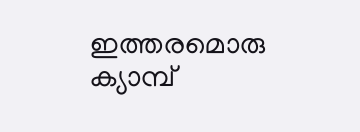ഇത്തരമൊരു ക്യാമ്പ്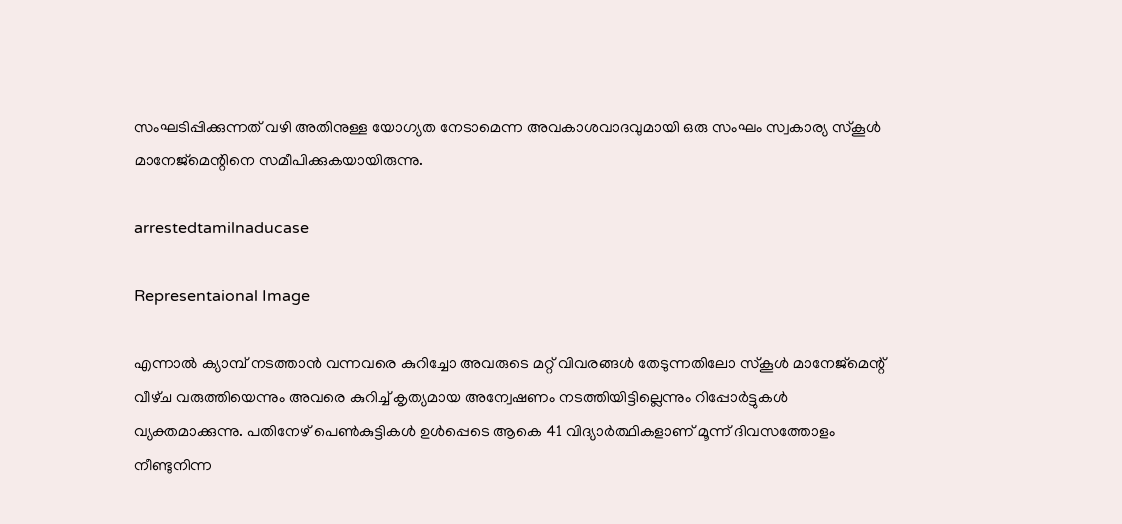സംഘടിപ്പിക്കുന്നത് വഴി അതിനുള്ള യോഗ്യത നേടാമെന്ന അവകാശവാദവുമായി ഒരു സംഘം സ്വകാര്യ സ്‌കൂൾ മാനേജ്‌മെന്റിനെ സമീപിക്കുകയായിരുന്നു.

arrestedtamilnaducase

Representaional Image

എന്നാൽ ക്യാമ്പ് നടത്താൻ വന്നവരെ കുറിച്ചോ അവരുടെ മറ്റ് വിവരങ്ങൾ തേടുന്നതിലോ സ്‌കൂൾ മാനേജ്‌മെന്റ് വീഴ്‌ച വരുത്തിയെന്നും അവരെ കുറിച്ച് കൃത്യമായ അന്വേഷണം നടത്തിയിട്ടില്ലെന്നും റിപ്പോർട്ടുകൾ വ്യക്തമാക്കുന്നു. പതിനേഴ് പെൺകുട്ടികൾ ഉൾപ്പെടെ ആകെ 41 വിദ്യാർത്ഥികളാണ് മൂന്ന് ദിവസത്തോളം നീണ്ടുനിന്ന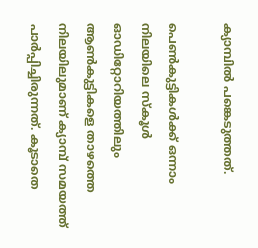ക്യാമ്പിൽ പങ്കെടുത്തത്.

പെൺകുട്ടികൾക്ക് ഒന്നാം നിലയിലെ സ്‌കൂൾ ഓഡിറ്റോറിയത്തിലും ആൺകുട്ടികളെ താഴത്തെ നിലയിലുമാണ് ക്യാമ്പ് സമയത്ത് പാർപ്പിച്ചിരുന്നത്. കൂടാതെ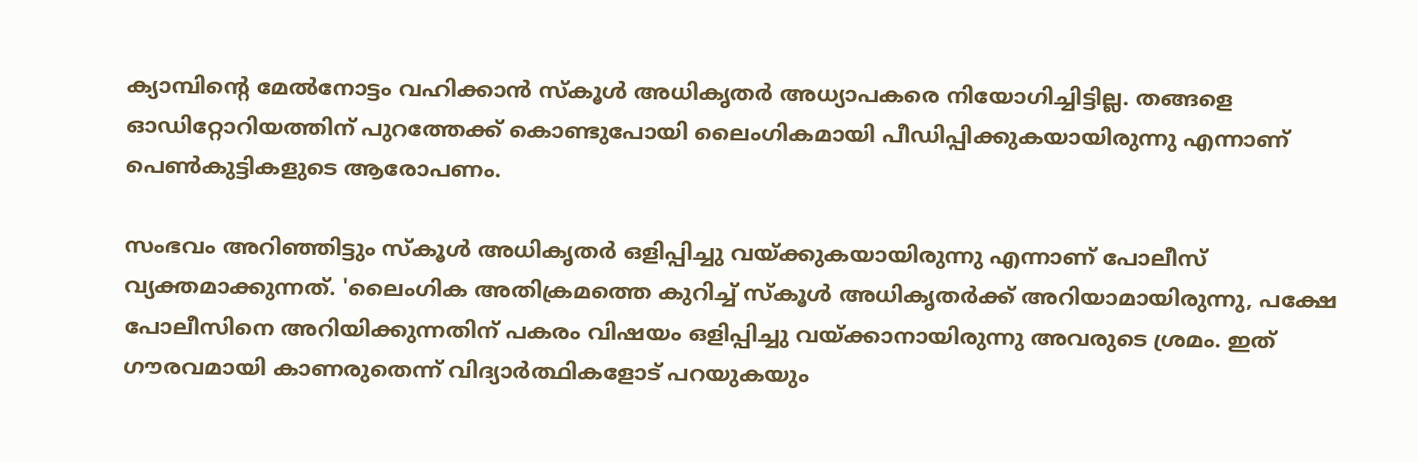ക്യാമ്പിന്റെ മേൽനോട്ടം വഹിക്കാൻ സ്‌കൂൾ അധികൃതർ അധ്യാപകരെ നിയോഗിച്ചിട്ടില്ല. തങ്ങളെ ഓഡിറ്റോറിയത്തിന് പുറത്തേക്ക് കൊണ്ടുപോയി ലൈംഗികമായി പീഡിപ്പിക്കുകയായിരുന്നു എന്നാണ് പെൺകുട്ടികളുടെ ആരോപണം.

സംഭവം അറിഞ്ഞിട്ടും സ്‌കൂൾ അധികൃതർ ഒളിപ്പിച്ചു വയ്ക്കുകയായിരുന്നു എന്നാണ് പോലീസ് വ്യക്തമാക്കുന്നത്. 'ലൈംഗിക അതിക്രമത്തെ കുറിച്ച് സ്‌കൂൾ അധികൃതർക്ക് അറിയാമായിരുന്നു, പക്ഷേ പോലീസിനെ അറിയിക്കുന്നതിന് പകരം വിഷയം ഒളിപ്പിച്ചു വയ്ക്കാനായിരുന്നു അവരുടെ ശ്രമം. ഇത് ഗൗരവമായി കാണരുതെന്ന് വിദ്യാർത്ഥികളോട് പറയുകയും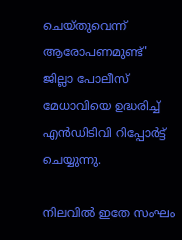ചെയ്‌തുവെന്ന്‌ ആരോപണമുണ്ട്' ജില്ലാ പോലീസ് മേധാവിയെ ഉദ്ധരിച്ച് എൻഡിടിവി റിപ്പോർട്ട് ചെയ്യുന്നു.

നിലവിൽ ഇതേ സംഘം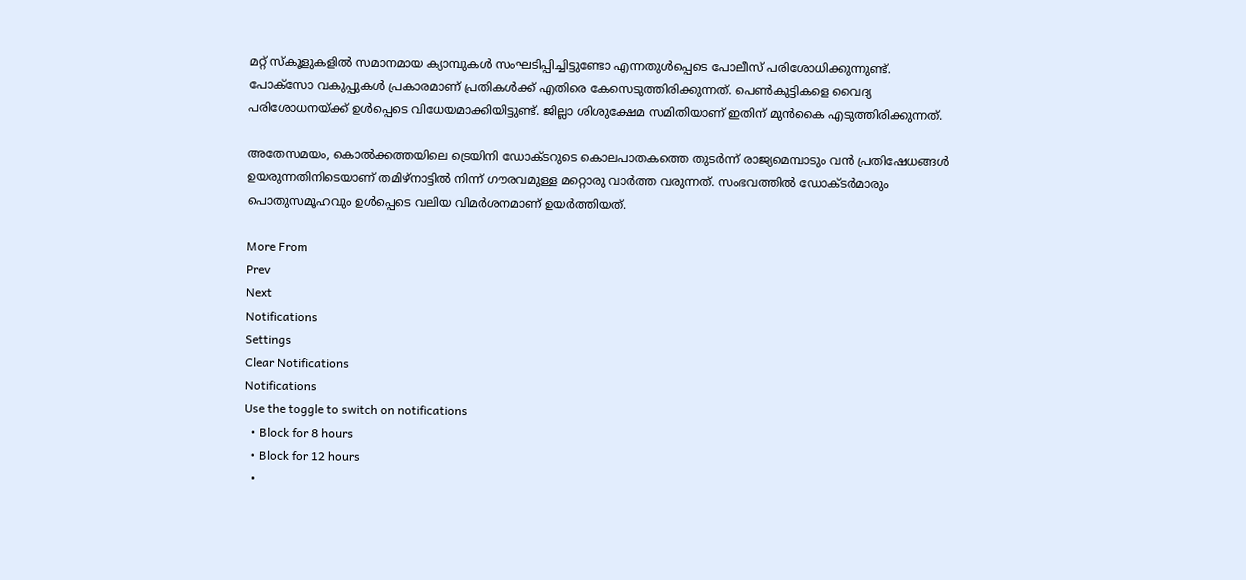മറ്റ് സ്‌കൂളുകളിൽ സമാനമായ ക്യാമ്പുകൾ സംഘടിപ്പിച്ചിട്ടുണ്ടോ എന്നതുൾപ്പെടെ പോലീസ് പരിശോധിക്കുന്നുണ്ട്. പോക്സോ വകുപ്പുകൾ പ്രകാരമാണ് പ്രതികൾക്ക് എതിരെ കേസെടുത്തിരിക്കുന്നത്. പെൺകുട്ടികളെ വൈദ്യ പരിശോധനയ്ക്ക് ഉൾപ്പെടെ വിധേയമാക്കിയിട്ടുണ്ട്. ജില്ലാ ശിശുക്ഷേമ സമിതിയാണ് ഇതിന് മുൻകൈ എടുത്തിരിക്കുന്നത്.

അതേസമയം, കൊൽക്കത്തയിലെ ട്രെയിനി ഡോക്‌ടറുടെ കൊലപാതകത്തെ തുടർന്ന് രാജ്യമെമ്പാടും വൻ പ്രതിഷേധങ്ങൾ ഉയരുന്നതിനിടെയാണ് തമിഴ്‌നാട്ടിൽ നിന്ന് ഗൗരവമുള്ള മറ്റൊരു വാർത്ത വരുന്നത്. സംഭവത്തിൽ ഡോക്‌ടർമാരും പൊതുസമൂഹവും ഉൾപ്പെടെ വലിയ വിമർശനമാണ് ഉയർത്തിയത്.

More From
Prev
Next
Notifications
Settings
Clear Notifications
Notifications
Use the toggle to switch on notifications
  • Block for 8 hours
  • Block for 12 hours
  •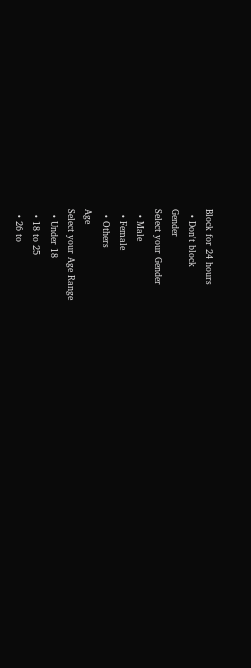Block for 24 hours
  • Don't block
Gender
Select your Gender
  • Male
  • Female
  • Others
Age
Select your Age Range
  • Under 18
  • 18 to 25
  • 26 to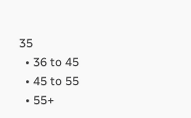35
  • 36 to 45
  • 45 to 55
  • 55+